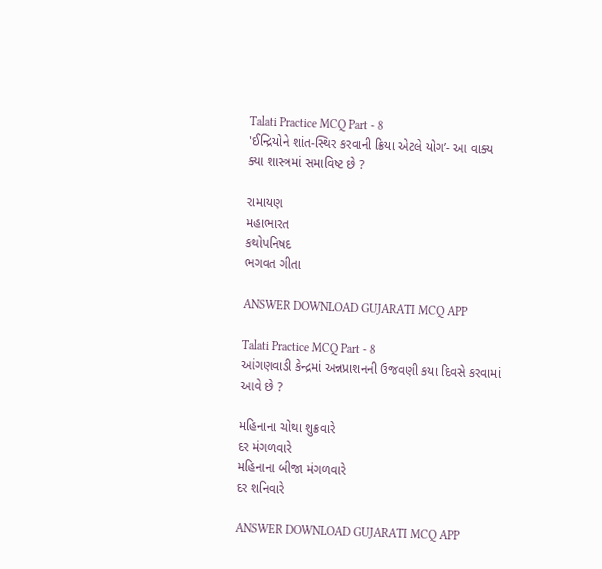Talati Practice MCQ Part - 8
'ઈન્દ્રિયોને શાંત-સ્થિર કરવાની ક્રિયા એટલે યોગ’- આ વાક્ય ક્યા શાસ્ત્રમાં સમાવિષ્ટ છે ?

રામાયણ
મહાભારત
કથોપનિષદ
ભગવત ગીતા

ANSWER DOWNLOAD GUJARATI MCQ APP

Talati Practice MCQ Part - 8
આંગણવાડી કેન્દ્રમાં અન્નપ્રાશનની ઉજવણી કયા દિવસે કરવામાં આવે છે ?

મહિનાના ચોથા શુક્રવારે
દર મંગળવારે
મહિનાના બીજા મંગળવારે
દર શનિવારે

ANSWER DOWNLOAD GUJARATI MCQ APP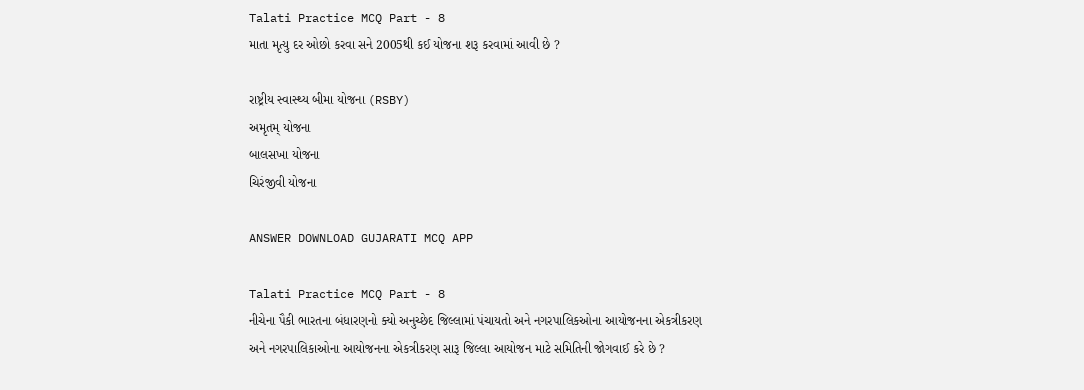Talati Practice MCQ Part - 8
માતા મૃત્યુ દર ઓછો કરવા સને 2005થી કઈ યોજના શરૂ કરવામાં આવી છે ?

રાષ્ટ્રીય સ્વાસ્થ્ય બીમા યોજના (RSBY)
અમૃતમ્ યોજના
બાલસખા યોજના
ચિરંજીવી યોજના

ANSWER DOWNLOAD GUJARATI MCQ APP

Talati Practice MCQ Part - 8
નીચેના પૈકી ભારતના બંધારણનો ક્યો અનુચ્છેદ જિલ્લામાં પંચાયતો અને નગરપાલિકઓના આયોજનના એકત્રીકરણ અને નગરપાલિકાઓના આયોજનના એકત્રીકરણ સારૂ જિલ્લા આયોજન માટે સમિતિની જોગવાઈ કરે છે ?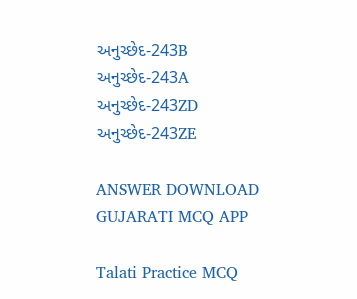અનુચ્છેદ-243B
અનુચ્છેદ-243A
અનુચ્છેદ-243ZD
અનુચ્છેદ-243ZE

ANSWER DOWNLOAD GUJARATI MCQ APP

Talati Practice MCQ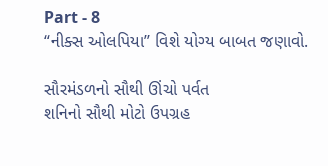Part - 8
“નીક્સ ઓલપિયા’’ વિશે યોગ્ય બાબત જણાવો.

સૌરમંડળનો સૌથી ઊંચો પર્વત
શનિનો સૌથી મોટો ઉપગ્રહ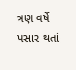ત્રણ વર્ષે પસાર થતાં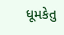ધૂમકેતુ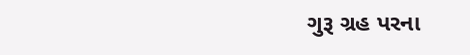ગુરૂ ગ્રહ પરના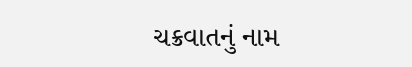ચક્રવાતનું નામ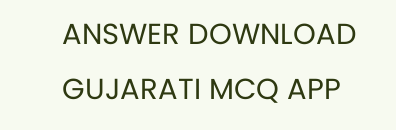ANSWER DOWNLOAD GUJARATI MCQ APP